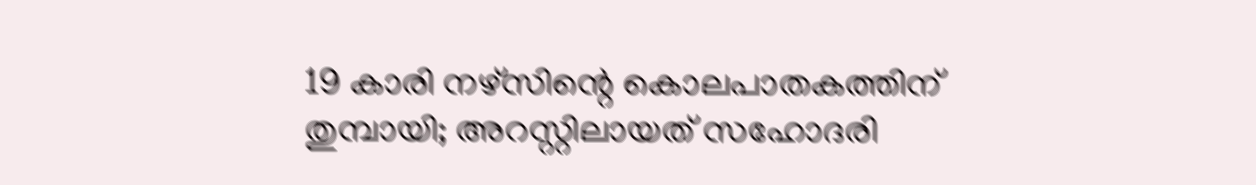19 കാരി നഴ്‌സിന്റെ കൊലപാതകത്തിന് തുമ്പായി; അറസ്റ്റിലായത് സഹോദരി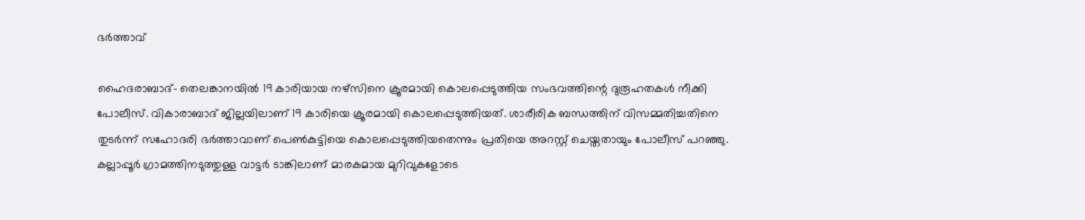ഭര്‍ത്താവ്

ഹൈദരാബാദ്- തെലങ്കാനയില്‍ 19 കാരിയായ നഴ്‌സിനെ ക്രൂരമായി കൊലപ്പെടുത്തിയ സംഭവത്തിന്റെ ദുരൂഹതകള്‍ നീക്കി പോലീസ്. വികാരാബാദ് ജില്ലയിലാണ് 19 കാരിയെ ക്രൂരമായി കൊലപ്പെടുത്തിയത്. ശാരീരിക ബന്ധത്തിന് വിസമ്മതിച്ചതിനെ തുടര്‍ന്ന് സഹോദരി ഭര്‍ത്താവാണ് പെണ്‍കുട്ടിയെ കൊലപ്പെടുത്തിയതെന്നും പ്രതിയെ അറസ്റ്റ് ചെയ്തതായും പോലീസ് പറഞ്ഞു.
കല്ലാപ്പൂര്‍ ഗ്രാമത്തിനടുത്തുള്ള വാട്ടര്‍ ടാങ്കിലാണ് മാരകമായ മുറിവുകളോടെ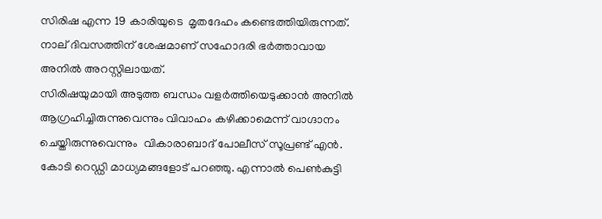സിരിഷ എന്ന 19 കാരിയുടെ  മൃതദേഹം കണ്ടെത്തിയിരുന്നത്.  നാല് ദിവസത്തിന് ശേഷമാണ് സഹോദരി ഭര്‍ത്താവായ അനില്‍ അറസ്റ്റിലായത്.
സിരിഷയുമായി അടുത്ത ബന്ധം വളര്‍ത്തിയെടുക്കാന്‍ അനില്‍ ആഗ്രഹിച്ചിരുന്നുവെന്നും വിവാഹം കഴിക്കാമെന്ന് വാഗ്ദാനം ചെയ്തിരുന്നുവെന്നും  വികാരാബാദ് പോലീസ് സൂപ്രണ്ട് എന്‍. കോടി റെഡ്ഡി മാധ്യമങ്ങളോട് പറഞ്ഞു. എന്നാല്‍ പെണ്‍കുട്ടി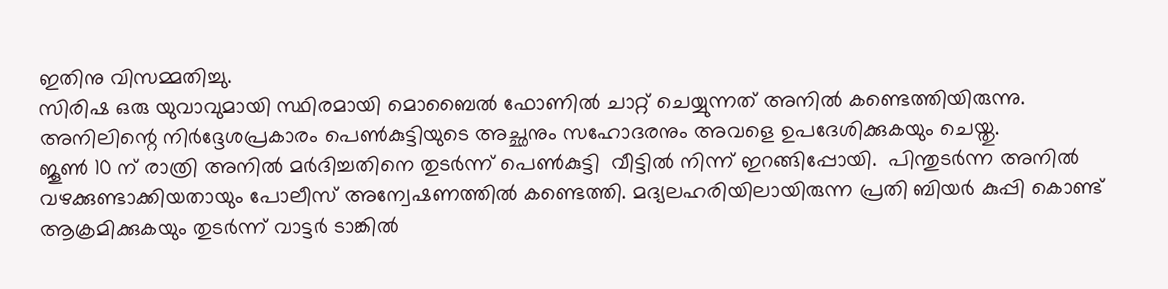ഇതിനു വിസമ്മതിച്ചു.
സിരിഷ ഒരു യുവാവുമായി സ്ഥിരമായി മൊബൈല്‍ ഫോണില്‍ ചാറ്റ് ചെയ്യുന്നത് അനില്‍ കണ്ടെത്തിയിരുന്നു. അനിലിന്റെ നിര്‍ദ്ദേശപ്രകാരം പെണ്‍കുട്ടിയുടെ അച്ഛനും സഹോദരനും അവളെ ഉപദേശിക്കുകയും ചെയ്തു.
ജൂണ്‍ 10 ന് രാത്രി അനില്‍ മര്‍ദിച്ചതിനെ തുടര്‍ന്ന് പെണ്‍കുട്ടി  വീട്ടില്‍ നിന്ന് ഇറങ്ങിപ്പോയി.  പിന്തുടര്‍ന്ന അനില്‍ വഴക്കുണ്ടാക്കിയതായും പോലീസ് അന്വേഷണത്തില്‍ കണ്ടെത്തി. മദ്യലഹരിയിലായിരുന്ന പ്രതി ബിയര്‍ കുപ്പി കൊണ്ട് ആക്രമിക്കുകയും തുടര്‍ന്ന് വാട്ടര്‍ ടാങ്കില്‍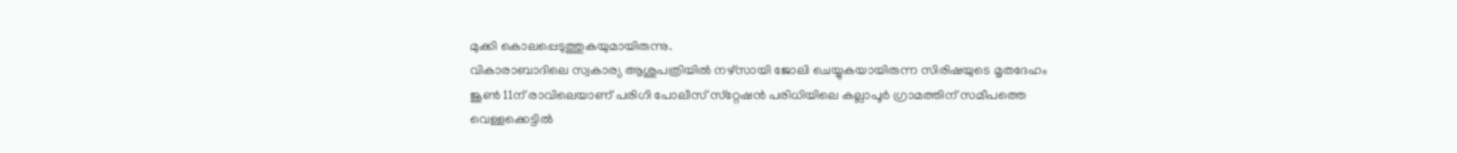മുക്കി കൊലപ്പെടുത്തുകയുമായിരുന്നു.
വികാരാബാദിലെ സ്വകാര്യ ആശുപത്രിയില്‍ നഴ്‌സായി ജോലി ചെയ്യുകയായിരുന്ന സിരിഷയുടെ മൃതദേഹം ജൂണ്‍ 11ന് രാവിലെയാണ് പരിഗി പോലീസ് സ്‌റ്റേഷന്‍ പരിധിയിലെ കല്ലാപൂര്‍ ഗ്രാമത്തിന് സമീപത്തെ വെള്ളക്കെട്ടില്‍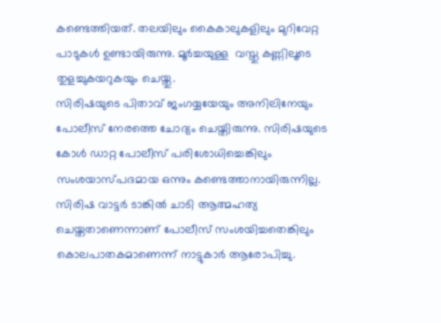കണ്ടെത്തിയത്. തലയിലും കൈകാലുകളിലും മുറിവേറ്റ പാടുകള്‍ ഉണ്ടായിരുന്നു. മൂര്‍ച്ചയുള്ള  വസ്തു കണ്ണിലൂടെ തുളച്ചുകയറുകയും ചെയ്തു.
സിരിഷയുടെ പിതാവ് ജംഗയ്യയേയും അനിലിനേയും പോലീസ് നേരത്തെ ചോദ്യം ചെയ്തിരുന്നു. സിരിഷയുടെ കോള്‍ ഡാറ്റ പോലീസ് പരിശോധിച്ചെങ്കിലും സംശയാസ്പദമായ ഒന്നും കണ്ടെത്താനായിരുന്നില്ല. സിരിഷ വാട്ടര്‍ ടാങ്കില്‍ ചാടി ആത്മഹത്യ ചെയ്തതാണെന്നാണ് പോലീസ് സംശയിച്ചതെങ്കിലും കൊലപാതകമാണെന്ന് നാട്ടുകാര്‍ ആരോപിച്ചു.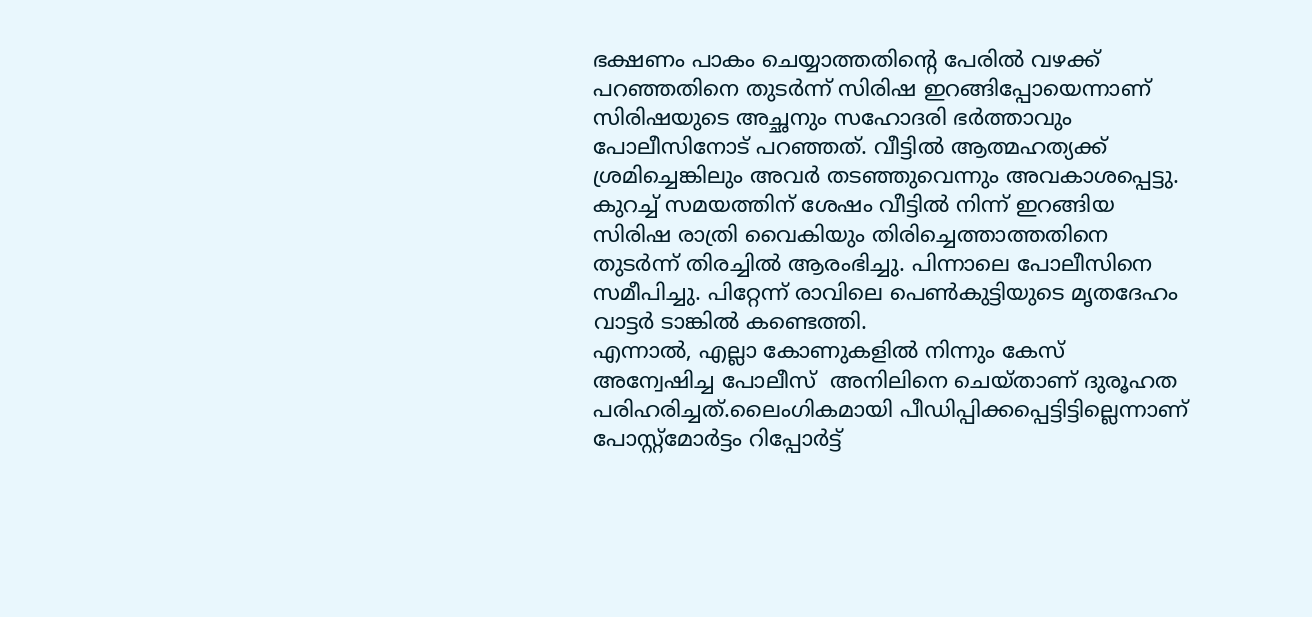ഭക്ഷണം പാകം ചെയ്യാത്തതിന്റെ പേരില്‍ വഴക്ക് പറഞ്ഞതിനെ തുടര്‍ന്ന് സിരിഷ ഇറങ്ങിപ്പോയെന്നാണ് സിരിഷയുടെ അച്ഛനും സഹോദരി ഭര്‍ത്താവും പോലീസിനോട് പറഞ്ഞത്. വീട്ടില്‍ ആത്മഹത്യക്ക് ശ്രമിച്ചെങ്കിലും അവര്‍ തടഞ്ഞുവെന്നും അവകാശപ്പെട്ടു. കുറച്ച് സമയത്തിന് ശേഷം വീട്ടില്‍ നിന്ന് ഇറങ്ങിയ സിരിഷ രാത്രി വൈകിയും തിരിച്ചെത്താത്തതിനെ തുടര്‍ന്ന് തിരച്ചില്‍ ആരംഭിച്ചു. പിന്നാലെ പോലീസിനെ സമീപിച്ചു. പിറ്റേന്ന് രാവിലെ പെണ്‍കുട്ടിയുടെ മൃതദേഹം  വാട്ടര്‍ ടാങ്കില്‍ കണ്ടെത്തി.
എന്നാല്‍, എല്ലാ കോണുകളില്‍ നിന്നും കേസ് അന്വേഷിച്ച പോലീസ്  അനിലിനെ ചെയ്താണ് ദുരൂഹത പരിഹരിച്ചത്.ലൈംഗികമായി പീഡിപ്പിക്കപ്പെട്ടിട്ടില്ലെന്നാണ് പോസ്റ്റ്‌മോര്‍ട്ടം റിപ്പോര്‍ട്ട്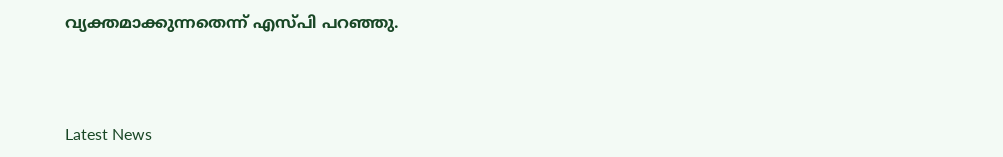വ്യക്തമാക്കുന്നതെന്ന് എസ്പി പറഞ്ഞു.



Latest News